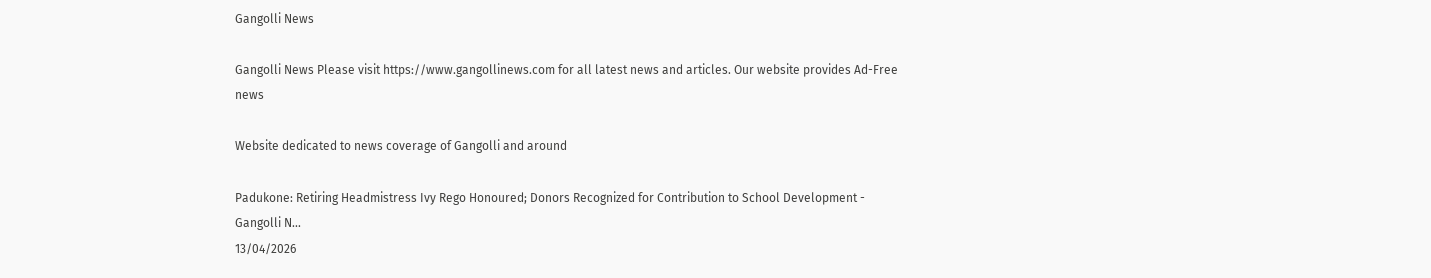Gangolli News

Gangolli News Please visit https://www.gangollinews.com for all latest news and articles. Our website provides Ad-Free news

Website dedicated to news coverage of Gangolli and around

Padukone: Retiring Headmistress Ivy Rego Honoured; Donors Recognized for Contribution to School Development - Gangolli N...
13/04/2026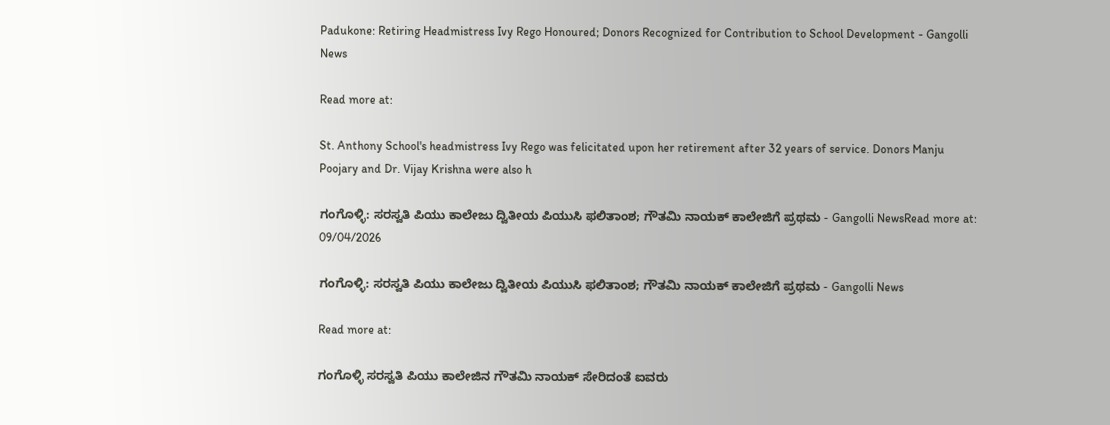Padukone: Retiring Headmistress Ivy Rego Honoured; Donors Recognized for Contribution to School Development - Gangolli News

Read more at:

St. Anthony School's headmistress Ivy Rego was felicitated upon her retirement after 32 years of service. Donors Manju Poojary and Dr. Vijay Krishna were also h

ಗಂಗೊಳ್ಳಿ: ಸರಸ್ವತಿ ಪಿಯು ಕಾಲೇಜು ದ್ವಿತೀಯ ಪಿಯುಸಿ ಫಲಿತಾಂಶ; ಗೌತಮಿ ನಾಯಕ್ ಕಾಲೇಜಿಗೆ ಪ್ರಥಮ - Gangolli NewsRead more at:
09/04/2026

ಗಂಗೊಳ್ಳಿ: ಸರಸ್ವತಿ ಪಿಯು ಕಾಲೇಜು ದ್ವಿತೀಯ ಪಿಯುಸಿ ಫಲಿತಾಂಶ; ಗೌತಮಿ ನಾಯಕ್ ಕಾಲೇಜಿಗೆ ಪ್ರಥಮ - Gangolli News

Read more at:

ಗಂಗೊಳ್ಳಿ ಸರಸ್ವತಿ ಪಿಯು ಕಾಲೇಜಿನ ಗೌತಮಿ ನಾಯಕ್ ಸೇರಿದಂತೆ ಐವರು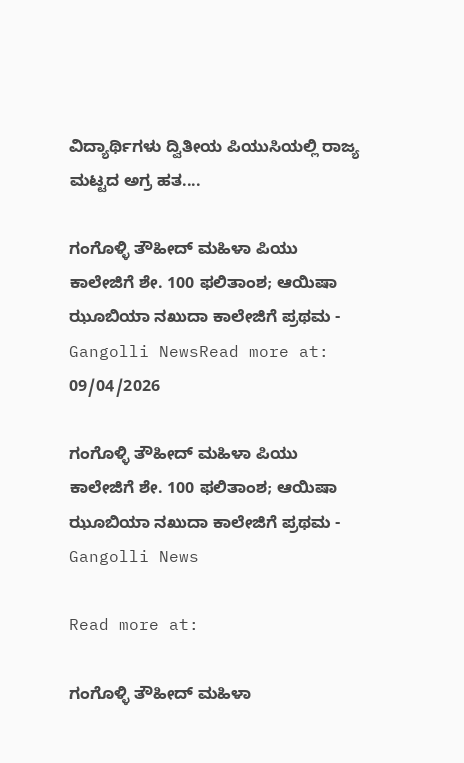ವಿದ್ಯಾರ್ಥಿಗಳು ದ್ವಿತೀಯ ಪಿಯುಸಿಯಲ್ಲಿ ರಾಜ್ಯ ಮಟ್ಟದ ಅಗ್ರ ಹತ....

ಗಂಗೊಳ್ಳಿ ತೌಹೀದ್ ಮಹಿಳಾ ಪಿಯು ಕಾಲೇಜಿಗೆ ಶೇ. 100 ಫಲಿತಾಂಶ; ಆಯಿಷಾ ಝೂಬಿಯಾ ನಖುದಾ ಕಾಲೇಜಿಗೆ ಪ್ರಥಮ - Gangolli NewsRead more at:
09/04/2026

ಗಂಗೊಳ್ಳಿ ತೌಹೀದ್ ಮಹಿಳಾ ಪಿಯು ಕಾಲೇಜಿಗೆ ಶೇ. 100 ಫಲಿತಾಂಶ; ಆಯಿಷಾ ಝೂಬಿಯಾ ನಖುದಾ ಕಾಲೇಜಿಗೆ ಪ್ರಥಮ - Gangolli News

Read more at:

ಗಂಗೊಳ್ಳಿ ತೌಹೀದ್ ಮಹಿಳಾ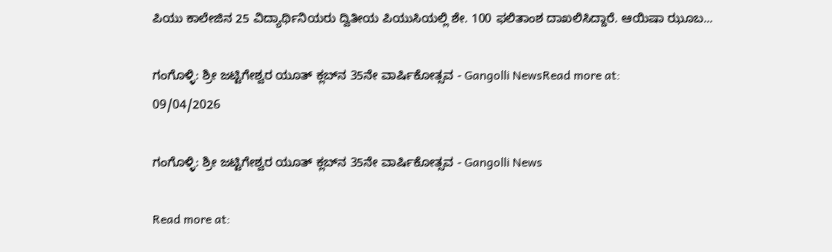ಪಿಯು ಕಾಲೇಜಿನ 25 ವಿದ್ಯಾರ್ಥಿನಿಯರು ದ್ವಿತೀಯ ಪಿಯುಸಿಯಲ್ಲಿ ಶೇ. 100 ಫಲಿತಾಂಶ ದಾಖಲಿಸಿದ್ದಾರೆ. ಆಯಿಷಾ ಝೂಬ...

ಗಂಗೊಳ್ಳಿ: ಶ್ರೀ ಜಟ್ಟಿಗೇಶ್ವರ ಯೂತ್ ಕ್ಲಬ್‌ನ 35ನೇ ವಾರ್ಷಿಕೋತ್ಸವ - Gangolli NewsRead more at:
09/04/2026

ಗಂಗೊಳ್ಳಿ: ಶ್ರೀ ಜಟ್ಟಿಗೇಶ್ವರ ಯೂತ್ ಕ್ಲಬ್‌ನ 35ನೇ ವಾರ್ಷಿಕೋತ್ಸವ - Gangolli News

Read more at: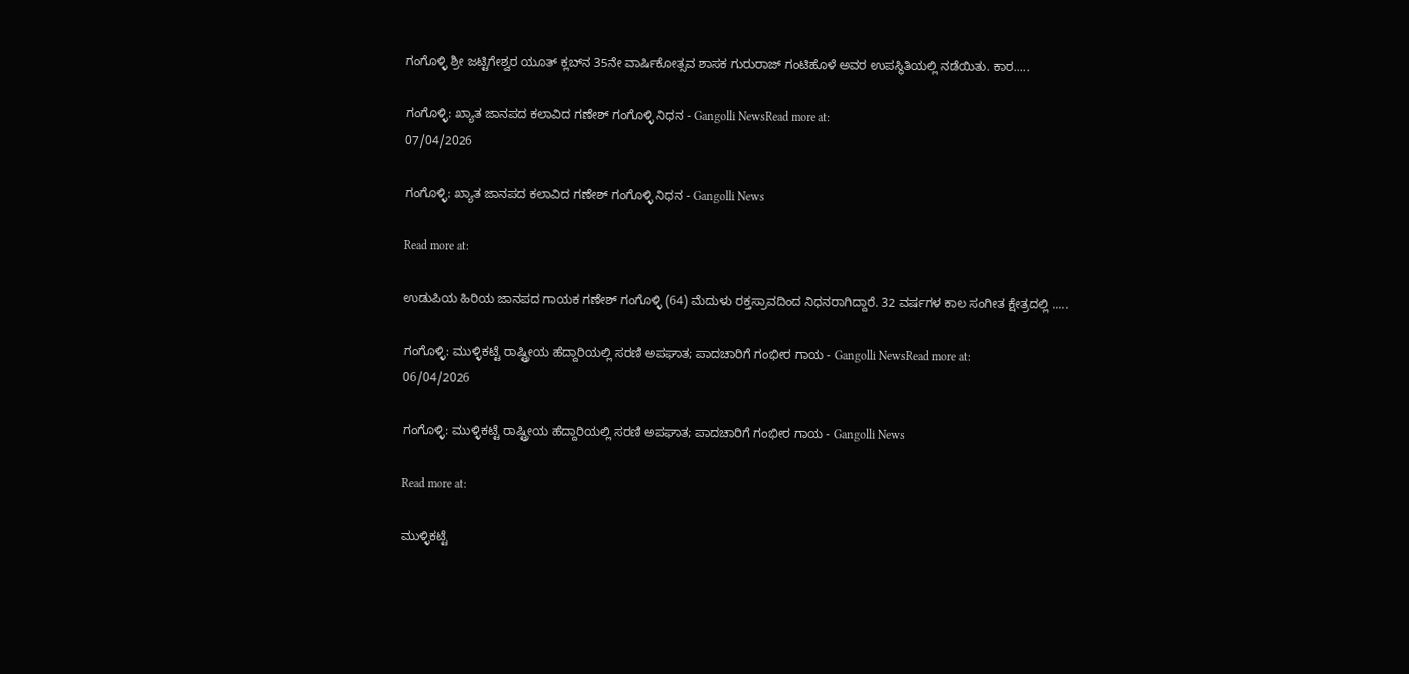ಗಂಗೊಳ್ಳಿ ಶ್ರೀ ಜಟ್ಟಿಗೇಶ್ವರ ಯೂತ್ ಕ್ಲಬ್‌ನ 35ನೇ ವಾರ್ಷಿಕೋತ್ಸವ ಶಾಸಕ ಗುರುರಾಜ್ ಗಂಟಿಹೊಳೆ ಅವರ ಉಪಸ್ಥಿತಿಯಲ್ಲಿ ನಡೆಯಿತು. ಕಾರ.....

ಗಂಗೊಳ್ಳಿ: ಖ್ಯಾತ ಜಾನಪದ ಕಲಾವಿದ ಗಣೇಶ್ ಗಂಗೊಳ್ಳಿ ನಿಧನ - Gangolli NewsRead more at:
07/04/2026

ಗಂಗೊಳ್ಳಿ: ಖ್ಯಾತ ಜಾನಪದ ಕಲಾವಿದ ಗಣೇಶ್ ಗಂಗೊಳ್ಳಿ ನಿಧನ - Gangolli News

Read more at:

ಉಡುಪಿಯ ಹಿರಿಯ ಜಾನಪದ ಗಾಯಕ ಗಣೇಶ್ ಗಂಗೊಳ್ಳಿ (64) ಮೆದುಳು ರಕ್ತಸ್ರಾವದಿಂದ ನಿಧನರಾಗಿದ್ದಾರೆ. 32 ವರ್ಷಗಳ ಕಾಲ ಸಂಗೀತ ಕ್ಷೇತ್ರದಲ್ಲಿ .....

ಗಂಗೊಳ್ಳಿ: ಮುಳ್ಳಿಕಟ್ಟೆ ರಾಷ್ಟ್ರೀಯ ಹೆದ್ದಾರಿಯಲ್ಲಿ ಸರಣಿ ಅಪಘಾತ; ಪಾದಚಾರಿಗೆ ಗಂಭೀರ ಗಾಯ - Gangolli NewsRead more at:
06/04/2026

ಗಂಗೊಳ್ಳಿ: ಮುಳ್ಳಿಕಟ್ಟೆ ರಾಷ್ಟ್ರೀಯ ಹೆದ್ದಾರಿಯಲ್ಲಿ ಸರಣಿ ಅಪಘಾತ; ಪಾದಚಾರಿಗೆ ಗಂಭೀರ ಗಾಯ - Gangolli News

Read more at:

ಮುಳ್ಳಿಕಟ್ಟೆ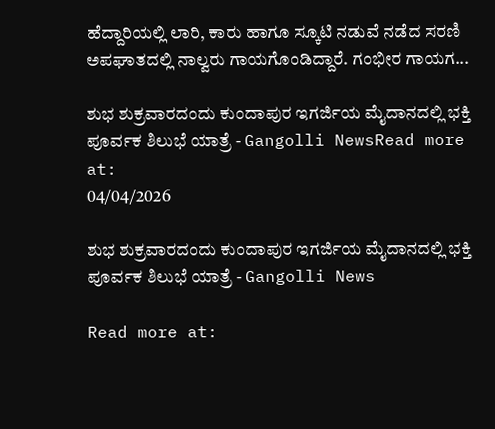ಹೆದ್ದಾರಿಯಲ್ಲಿ ಲಾರಿ, ಕಾರು ಹಾಗೂ ಸ್ಕೂಟಿ ನಡುವೆ ನಡೆದ ಸರಣಿ ಅಪಘಾತದಲ್ಲಿ ನಾಲ್ವರು ಗಾಯಗೊಂಡಿದ್ದಾರೆ. ಗಂಭೀರ ಗಾಯಗ...

ಶುಭ ಶುಕ್ರವಾರದಂದು ಕುಂದಾಪುರ ಇಗರ್ಜಿಯ ಮೈದಾನದಲ್ಲಿ ಭಕ್ತಿ ಪೂರ್ವಕ ಶಿಲುಭೆ ಯಾತ್ರೆ - Gangolli NewsRead more at:
04/04/2026

ಶುಭ ಶುಕ್ರವಾರದಂದು ಕುಂದಾಪುರ ಇಗರ್ಜಿಯ ಮೈದಾನದಲ್ಲಿ ಭಕ್ತಿ ಪೂರ್ವಕ ಶಿಲುಭೆ ಯಾತ್ರೆ - Gangolli News

Read more at: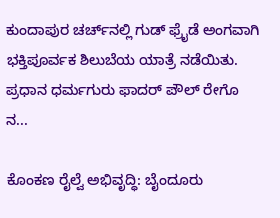ಕುಂದಾಪುರ ಚರ್ಚ್‌ನಲ್ಲಿ ಗುಡ್ ಫ್ರೈಡೆ ಅಂಗವಾಗಿ ಭಕ್ತಿಪೂರ್ವಕ ಶಿಲುಬೆಯ ಯಾತ್ರೆ ನಡೆಯಿತು. ಪ್ರಧಾನ ಧರ್ಮಗುರು ಫಾದರ್ ಪೌಲ್ ರೇಗೊ ನ...

ಕೊಂಕಣ ರೈಲ್ವೆ ಅಭಿವೃದ್ಧಿ: ಬೈಂದೂರು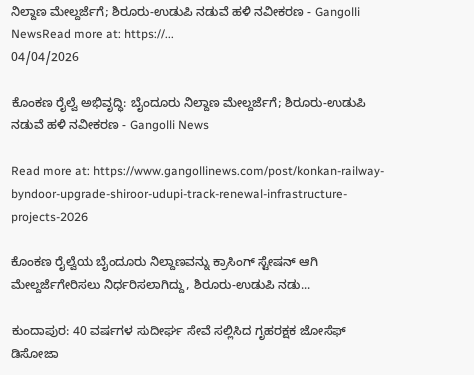ನಿಲ್ದಾಣ ಮೇಲ್ದರ್ಜೆಗೆ; ಶಿರೂರು-ಉಡುಪಿ ನಡುವೆ ಹಳಿ ನವೀಕರಣ - Gangolli NewsRead more at: https://...
04/04/2026

ಕೊಂಕಣ ರೈಲ್ವೆ ಅಭಿವೃದ್ಧಿ: ಬೈಂದೂರು ನಿಲ್ದಾಣ ಮೇಲ್ದರ್ಜೆಗೆ; ಶಿರೂರು-ಉಡುಪಿ ನಡುವೆ ಹಳಿ ನವೀಕರಣ - Gangolli News

Read more at: https://www.gangollinews.com/post/konkan-railway-byndoor-upgrade-shiroor-udupi-track-renewal-infrastructure-projects-2026

ಕೊಂಕಣ ರೈಲ್ವೆಯ ಬೈಂದೂರು ನಿಲ್ದಾಣವನ್ನು ಕ್ರಾಸಿಂಗ್ ಸ್ಟೇಷನ್ ಆಗಿ ಮೇಲ್ದರ್ಜೆಗೇರಿಸಲು ನಿರ್ಧರಿಸಲಾಗಿದ್ದು, ಶಿರೂರು-ಉಡುಪಿ ನಡು...

ಕುಂದಾಪುರ: 40 ವರ್ಷಗಳ ಸುದೀರ್ಘ ಸೇವೆ ಸಲ್ಲಿಸಿದ ಗೃಹರಕ್ಷಕ ಜೋಸೆಫ್ ಡಿಸೋಜಾ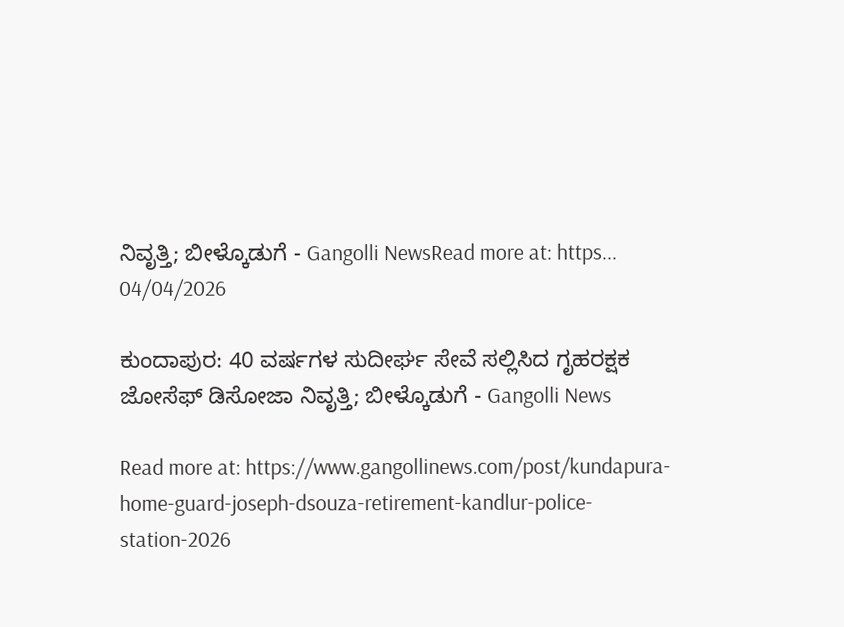ನಿವೃತ್ತಿ; ಬೀಳ್ಕೊಡುಗೆ - Gangolli NewsRead more at: https...
04/04/2026

ಕುಂದಾಪುರ: 40 ವರ್ಷಗಳ ಸುದೀರ್ಘ ಸೇವೆ ಸಲ್ಲಿಸಿದ ಗೃಹರಕ್ಷಕ ಜೋಸೆಫ್ ಡಿಸೋಜಾ ನಿವೃತ್ತಿ; ಬೀಳ್ಕೊಡುಗೆ - Gangolli News

Read more at: https://www.gangollinews.com/post/kundapura-home-guard-joseph-dsouza-retirement-kandlur-police-station-2026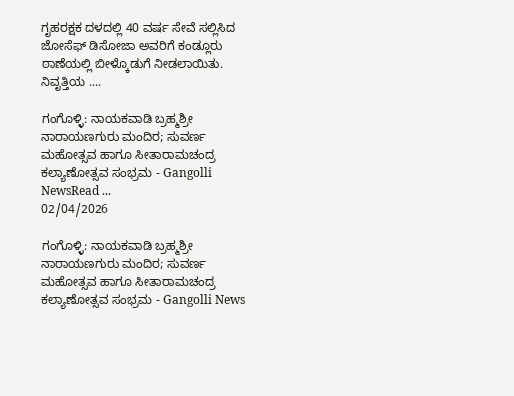ಗೃಹರಕ್ಷಕ ದಳದಲ್ಲಿ 40 ವರ್ಷ ಸೇವೆ ಸಲ್ಲಿಸಿದ ಜೋಸೆಫ್ ಡಿಸೋಜಾ ಅವರಿಗೆ ಕಂಡ್ಲೂರು ಠಾಣೆಯಲ್ಲಿ ಬೀಳ್ಕೊಡುಗೆ ನೀಡಲಾಯಿತು. ನಿವೃತ್ತಿಯ ....

ಗಂಗೊಳ್ಳಿ: ನಾಯಕವಾಡಿ ಬ್ರಹ್ಮಶ್ರೀ ನಾರಾಯಣಗುರು ಮಂದಿರ; ಸುವರ್ಣ ಮಹೋತ್ಸವ ಹಾಗೂ ಸೀತಾರಾಮಚಂದ್ರ ಕಲ್ಯಾಣೋತ್ಸವ ಸಂಭ್ರಮ - Gangolli NewsRead ...
02/04/2026

ಗಂಗೊಳ್ಳಿ: ನಾಯಕವಾಡಿ ಬ್ರಹ್ಮಶ್ರೀ ನಾರಾಯಣಗುರು ಮಂದಿರ; ಸುವರ್ಣ ಮಹೋತ್ಸವ ಹಾಗೂ ಸೀತಾರಾಮಚಂದ್ರ ಕಲ್ಯಾಣೋತ್ಸವ ಸಂಭ್ರಮ - Gangolli News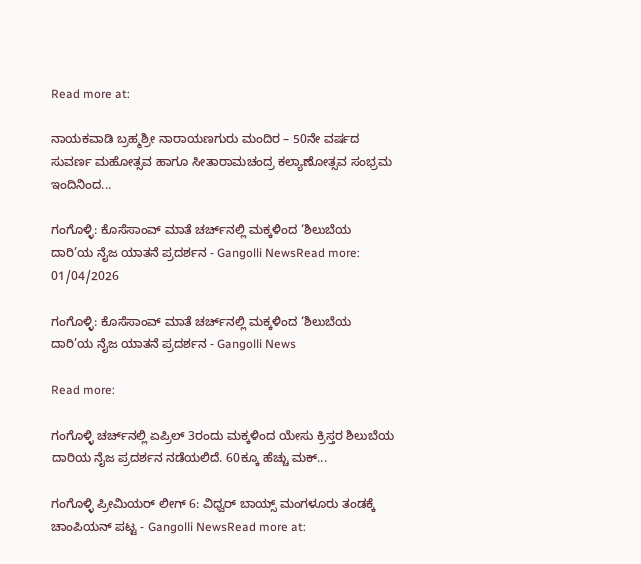Read more at:

ನಾಯಕವಾಡಿ ಬ್ರಹ್ಮಶ್ರೀ ನಾರಾಯಣಗುರು ಮಂದಿರ – 50ನೇ ವರ್ಷದ ಸುವರ್ಣ ಮಹೋತ್ಸವ ಹಾಗೂ ಸೀತಾರಾಮಚಂದ್ರ ಕಲ್ಯಾಣೋತ್ಸವ ಸಂಭ್ರಮ ಇಂದಿನಿಂದ...

ಗಂಗೊಳ್ಳಿ: ಕೊಸೆಸಾಂವ್ ಮಾತೆ ಚರ್ಚ್‌ನಲ್ಲಿ ಮಕ್ಕಳಿಂದ ‘ಶಿಲುಬೆಯ ದಾರಿ’ಯ ನೈಜ ಯಾತನೆ ಪ್ರದರ್ಶನ - Gangolli NewsRead more:
01/04/2026

ಗಂಗೊಳ್ಳಿ: ಕೊಸೆಸಾಂವ್ ಮಾತೆ ಚರ್ಚ್‌ನಲ್ಲಿ ಮಕ್ಕಳಿಂದ ‘ಶಿಲುಬೆಯ ದಾರಿ’ಯ ನೈಜ ಯಾತನೆ ಪ್ರದರ್ಶನ - Gangolli News

Read more:

ಗಂಗೊಳ್ಳಿ ಚರ್ಚ್‌ನಲ್ಲಿ ಏಪ್ರಿಲ್ 3ರಂದು ಮಕ್ಕಳಿಂದ ಯೇಸು ಕ್ರಿಸ್ತರ ಶಿಲುಬೆಯ ದಾರಿಯ ನೈಜ ಪ್ರದರ್ಶನ ನಡೆಯಲಿದೆ. 60ಕ್ಕೂ ಹೆಚ್ಚು ಮಕ್...

ಗಂಗೊಳ್ಳಿ ಪ್ರೀಮಿಯರ್ ಲೀಗ್ 6: ವಿಧ್ವರ್ ಬಾಯ್ಸ್ ಮಂಗಳೂರು ತಂಡಕ್ಕೆ ಚಾಂಪಿಯನ್ ಪಟ್ಟ - Gangolli NewsRead more at: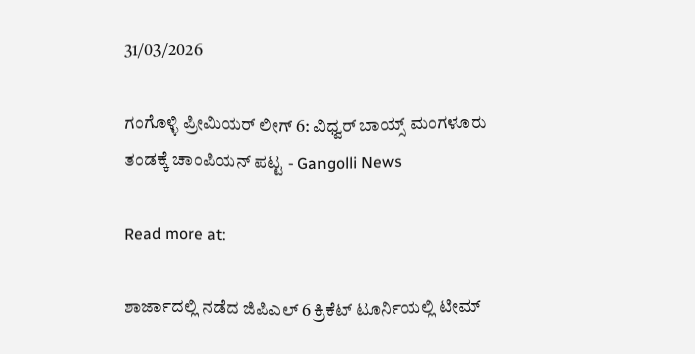31/03/2026

ಗಂಗೊಳ್ಳಿ ಪ್ರೀಮಿಯರ್ ಲೀಗ್ 6: ವಿಧ್ವರ್ ಬಾಯ್ಸ್ ಮಂಗಳೂರು ತಂಡಕ್ಕೆ ಚಾಂಪಿಯನ್ ಪಟ್ಟ - Gangolli News

Read more at:

ಶಾರ್ಜಾದಲ್ಲಿ ನಡೆದ ಜಿಪಿಎಲ್ 6 ಕ್ರಿಕೆಟ್ ಟೂರ್ನಿಯಲ್ಲಿ ಟೀಮ್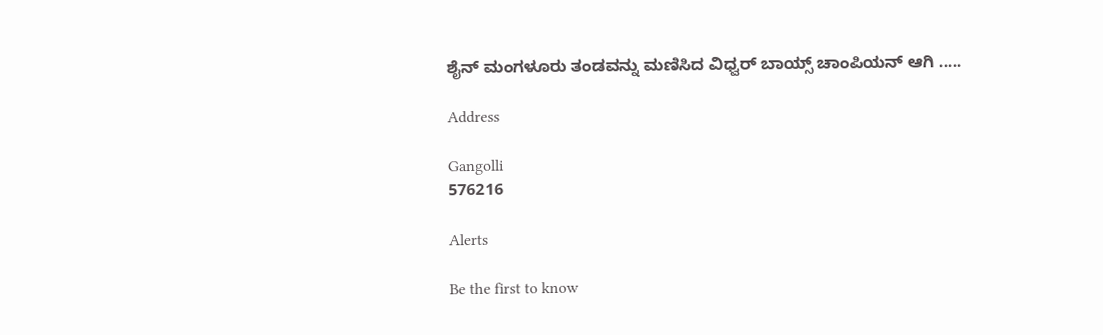ಶೈನ್ ಮಂಗಳೂರು ತಂಡವನ್ನು ಮಣಿಸಿದ ವಿಧ್ವರ್ ಬಾಯ್ಸ್ ಚಾಂಪಿಯನ್ ಆಗಿ .....

Address

Gangolli
576216

Alerts

Be the first to know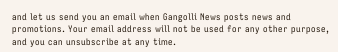and let us send you an email when Gangolli News posts news and promotions. Your email address will not be used for any other purpose, and you can unsubscribe at any time.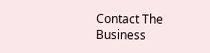Contact The Business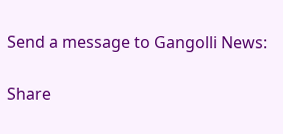Send a message to Gangolli News:

Share